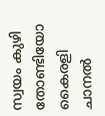സ്വയം കുഴി തോണ്ടിയോ കൈരളി ചാനല്‍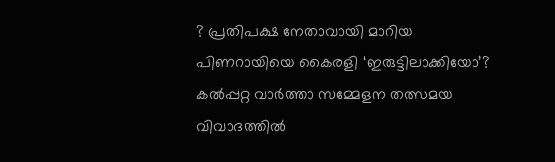? പ്രതിപക്ഷ നേതാവായി മാറിയ പിണറായിയെ കൈരളി ‘ഇരുട്ടിലാക്കിയോ’? കല്‍പ്പറ്റ വാര്‍ത്താ സമ്മേളന തത്സമയ വിവാദത്തില്‍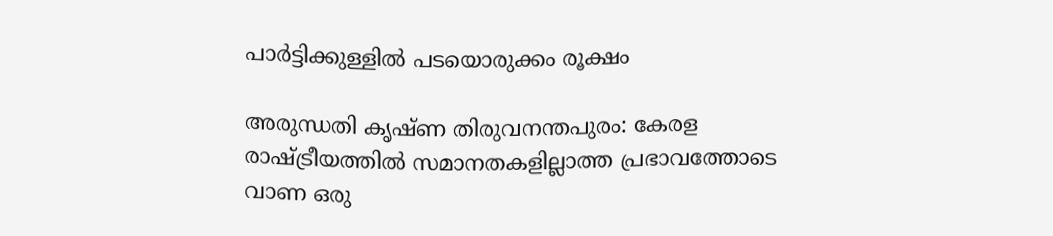പാര്‍ട്ടിക്കുള്ളില്‍ പടയൊരുക്കം രൂക്ഷം

അരുന്ധതി കൃഷ്ണ തിരുവനന്തപുരം: കേരള രാഷ്ട്രീയത്തില്‍ സമാനതകളില്ലാത്ത പ്രഭാവത്തോടെ വാണ ഒരു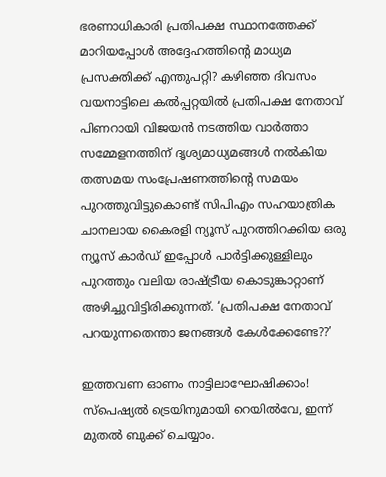ഭരണാധികാരി പ്രതിപക്ഷ സ്ഥാനത്തേക്ക് മാറിയപ്പോള്‍ അദ്ദേഹത്തിന്റെ മാധ്യമ പ്രസക്തിക്ക് എന്തുപറ്റി? കഴിഞ്ഞ ദിവസം വയനാട്ടിലെ കല്‍പ്പറ്റയില്‍ പ്രതിപക്ഷ നേതാവ് പിണറായി വിജയന്‍ നടത്തിയ വാര്‍ത്താ സമ്മേളനത്തിന് ദൃശ്യമാധ്യമങ്ങള്‍ നല്‍കിയ തത്സമയ സംപ്രേഷണത്തിന്റെ സമയം പുറത്തുവിട്ടുകൊണ്ട് സിപിഎം സഹയാത്രിക ചാനലായ കൈരളി ന്യൂസ് പുറത്തിറക്കിയ ഒരു ന്യൂസ് കാര്‍ഡ് ഇപ്പോള്‍ പാര്‍ട്ടിക്കുള്ളിലും പുറത്തും വലിയ രാഷ്ട്രീയ കൊടുങ്കാറ്റാണ് അഴിച്ചുവിട്ടിരിക്കുന്നത്. ‘പ്രതിപക്ഷ നേതാവ് പറയുന്നതെന്താ ജനങ്ങള്‍ കേള്‍ക്കേണ്ടേ??’

ഇത്തവണ ഓണം നാട്ടിലാഘോഷിക്കാം! സ്പെഷ്യൽ ട്രെയിനുമായി റെയിൽവേ, ഇന്ന് മുതൽ ബുക്ക് ചെയ്യാം.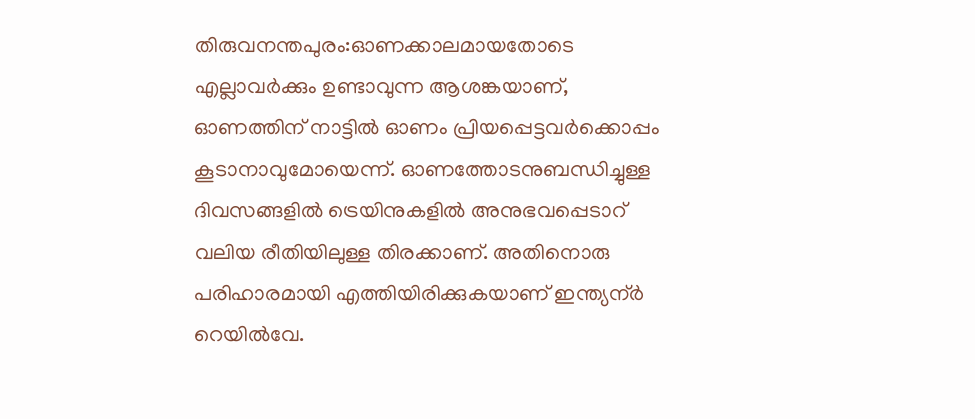തിരുവനന്തപുരം:ഓണക്കാലമായതോടെ എല്ലാവർക്കും ഉണ്ടാവുന്ന ആശങ്കയാണ്, ഓണത്തിന് നാട്ടിൽ ഓണം പ്രിയപ്പെട്ടവർക്കൊപ്പം കൂടാനാവുമോയെന്ന്. ഓണത്തോടനുബന്ധിച്ചുള്ള ദിവസങ്ങളിൽ ട്രെയിനുകളിൽ അനുഭവപ്പെടാറ് വലിയ രീതിയിലുള്ള തിരക്കാണ്. അതിനൊരു പരിഹാരമായി എത്തിയിരിക്കുകയാണ് ഇന്ത്യന്ർ റെയിൽവേ.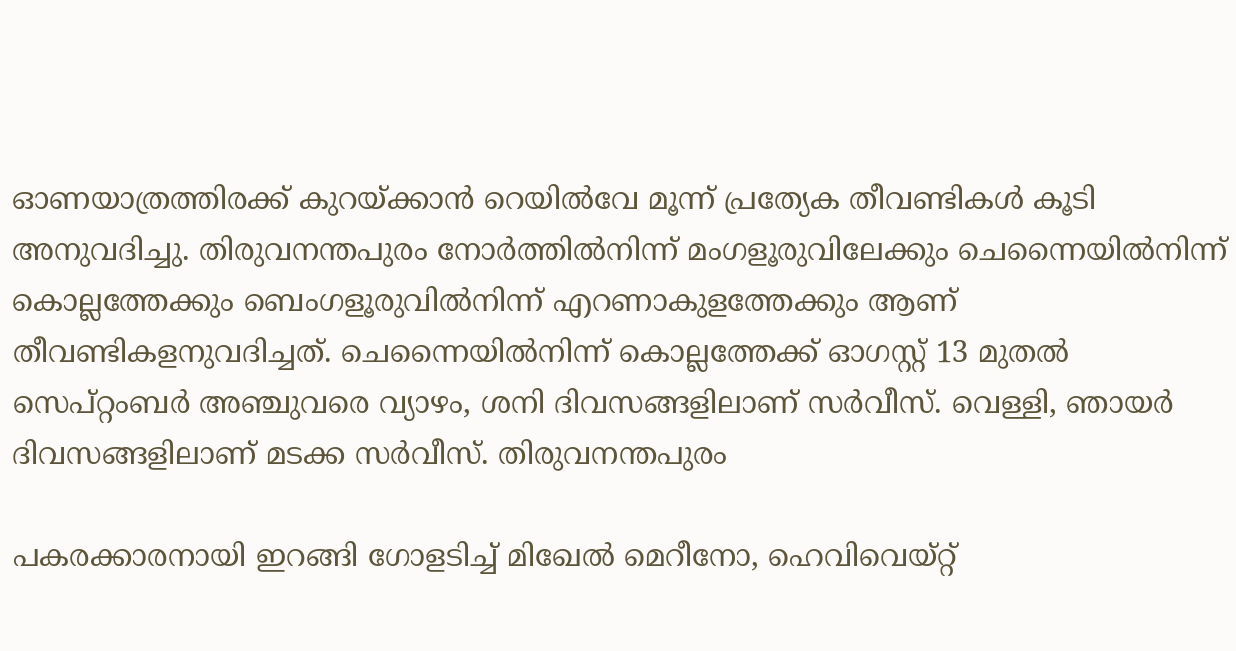ഓണയാത്രത്തിരക്ക് കുറയ്ക്കാൻ റെയിൽവേ മൂന്ന് പ്രത്യേക തീവണ്ടികൾ കൂടി അനുവദിച്ചു. തിരുവനന്തപുരം നോർത്തിൽനിന്ന് മംഗളൂരുവിലേക്കും ചെന്നൈയിൽനിന്ന് കൊല്ലത്തേക്കും ബെംഗളൂരുവിൽനിന്ന് എറണാകുളത്തേക്കും ആണ് തീവണ്ടികളനുവദിച്ചത്. ചെന്നൈയിൽനിന്ന് കൊല്ലത്തേക്ക് ഓഗസ്റ്റ് 13 മുതൽ സെപ്റ്റംബർ അഞ്ചുവരെ വ്യാഴം, ശനി ദിവസങ്ങളിലാണ് സർവീസ്. വെള്ളി, ഞായർ ദിവസങ്ങളിലാണ് മടക്ക സർവീസ്. തിരുവനന്തപുരം

പകരക്കാരനായി ഇറങ്ങി ഗോളടിച്ച് മിഖേൽ മെറീനോ, ഹെവിവെയ്റ്റ്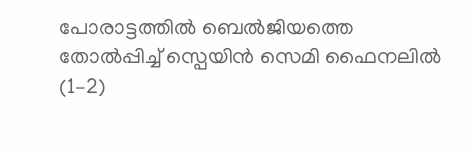പോരാട്ടത്തിൽ ബെൽജിയത്തെ തോൽപ്പിച്ച് സ്പെയിൻ സെമി ഫൈനലിൽ (1–2)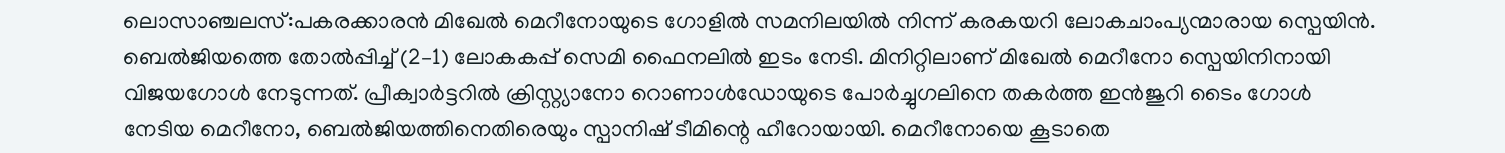ലൊസാഞ്ചലസ്:പകരക്കാരൻ മിഖേൽ മെറീനോയുടെ ഗോളിൽ സമനിലയിൽ നിന്ന് കരകയറി ലോകചാംപ്യന്മാരായ സ്പെയിൻ. ബെൽജിയത്തെ തോൽപ്പിച്ച് (2–1) ലോകകപ്പ് സെമി ഫൈനലിൽ ഇടം നേടി. മിനിറ്റിലാണ് മിഖേൽ മെറീനോ സ്പെയിനിനായി വിജയഗോൾ നേടുന്നത്. പ്രീക്വാർട്ടറിൽ ക്രിസ്റ്റ്യാനോ റൊണാൾഡോയുടെ പോർച്ചുഗലിനെ തകർത്ത ഇൻജുറി ടൈം ഗോൾ നേടിയ മെറീനോ, ബെൽജിയത്തിനെതിരെയും സ്പാനിഷ് ടീമിന്റെ ഹീറോയായി. മെറീനോയെ കൂടാതെ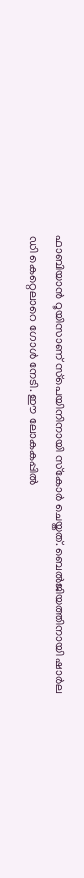ഫാബിയാൻ റൂയിസാണ് സ്‌പെയിനിനായി സ്‌കോർ ചെയ്തത്. ബെൽജിയത്തിനായി ഷാർല ഡി കെറ്റെലാറെ ഗോൾ നേടി. ഈ ലോകകപ്പിൽ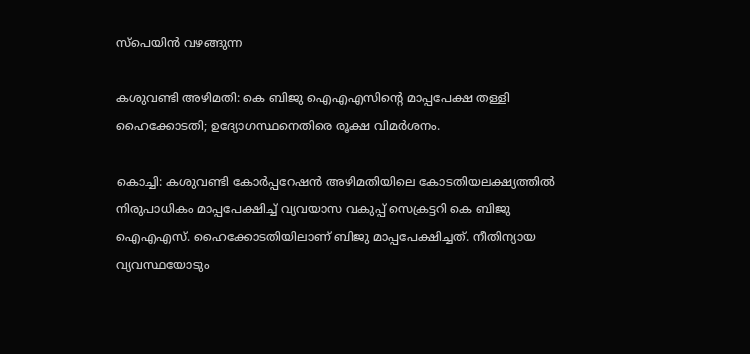സ്പെയിൻ വഴങ്ങുന്ന

കശുവണ്ടി അഴിമതി: കെ ബിജു ഐഎഎസിന്റെ മാപ്പപേക്ഷ തള്ളി ഹൈക്കോടതി; ഉദ്യോഗസ്ഥനെതിരെ രൂക്ഷ വിമർശനം.

കൊച്ചി: കശുവണ്ടി കോര്‍പ്പറേഷന്‍ അഴിമതിയിലെ കോടതിയലക്ഷ്യത്തിൽ നിരുപാധികം മാപ്പപേക്ഷിച്ച് വ്യവയാസ വകുപ്പ് സെക്രട്ടറി കെ ബിജു ഐഎഎസ്. ഹൈക്കോടതിയിലാണ് ബിജു മാപ്പപേക്ഷിച്ചത്. നീതിന്യായ വ്യവസ്ഥയോടും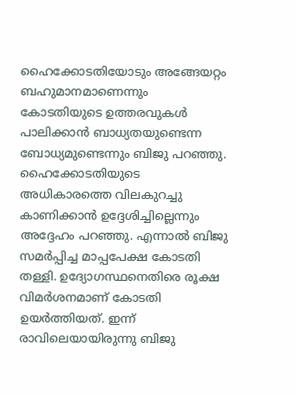ഹൈക്കോടതിയോടും അങ്ങേയറ്റം ബഹുമാനമാണെന്നും കോടതിയുടെ ഉത്തരവുകള്‍ പാലിക്കാന്‍ ബാധ്യതയുണ്ടെന്ന ബോധ്യമുണ്ടെന്നും ബിജു പറഞ്ഞു. ഹൈക്കോടതിയുടെ അധികാരത്തെ വിലകുറച്ചു കാണിക്കാന്‍ ഉദ്ദേശിച്ചില്ലെന്നും അദ്ദേഹം പറഞ്ഞു. എന്നാല്‍ ബിജു സമര്‍പ്പിച്ച മാപ്പപേക്ഷ കോടതി തള്ളി. ഉദ്യോഗസ്ഥനെതിരെ രൂക്ഷ വിമര്‍ശനമാണ് കോടതി ഉയര്‍ത്തിയത്. ഇന്ന് രാവിലെയായിരുന്നു ബിജു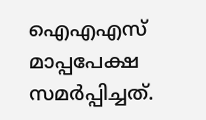ഐഎഎസ് മാപ്പപേക്ഷ സമര്‍പ്പിച്ചത്.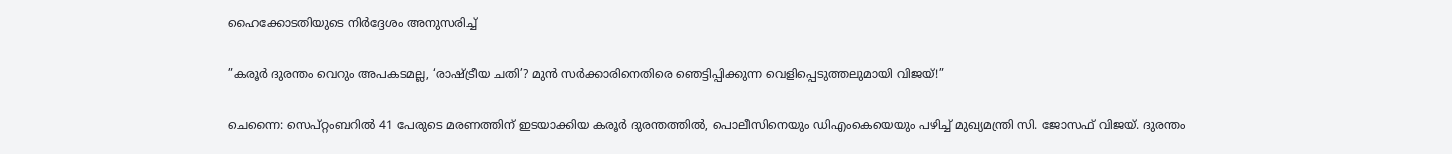ഹൈക്കോടതിയുടെ നിര്‍ദ്ദേശം അനുസരിച്ച്

”കരൂർ ദുരന്തം വെറും അപകടമല്ല, ‘രാഷ്ട്രീയ ചതി’? മുൻ സർക്കാരിനെതിരെ ഞെട്ടിപ്പിക്കുന്ന വെളിപ്പെടുത്തലുമായി വിജയ്!”

ചെന്നൈ: സെപ്റ്റംബറിൽ 41 പേരുടെ മരണത്തിന് ഇടയാക്കിയ കരൂർ ദുരന്തത്തിൽ, പൊലീസിനെയും ഡിഎംകെയെയും പഴിച്ച് മുഖ്യമന്ത്രി സി. ജോസഫ് വിജയ്. ദുരന്തം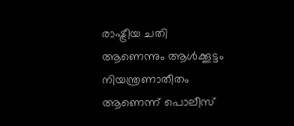രാഷ്ട്രീയ ചതി ആണെന്നും ആൾക്കൂട്ടം നിയന്ത്രണാതീതം ആണെന്ന് പൊലീസ്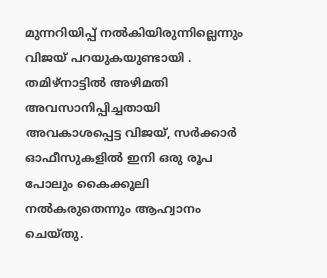മുന്നറിയിപ്പ് നൽകിയിരുന്നില്ലെന്നും വിജയ് പറയുകയുണ്ടായി . തമിഴ്നാട്ടിൽ അഴിമതി അവസാനിപ്പിച്ചതായി അവകാശപ്പെട്ട വിജയ്, സർക്കാർ ഓഫീസുകളിൽ ഇനി ഒരു രൂപ പോലും കൈക്കൂലി നൽകരുതെന്നും ആഹ്വാനം ചെയ്തു.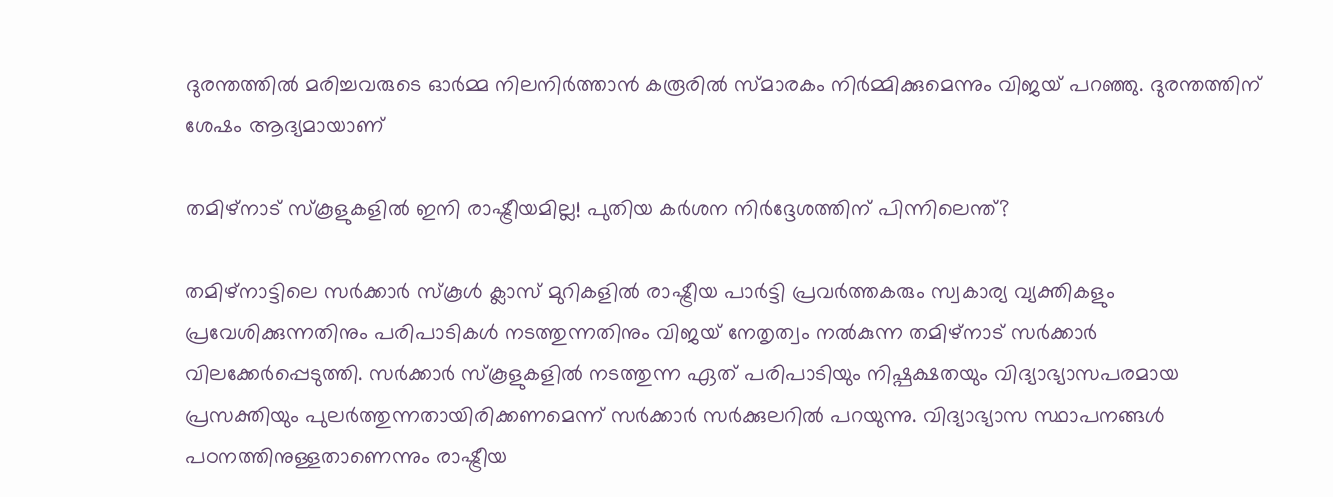ദുരന്തത്തിൽ മരിച്ചവരുടെ ഓർമ്മ നിലനിര്‍ത്താൻ കരൂരിൽ സ്മാരകം നിർമ്മിക്കുമെന്നും വിജയ് പറഞ്ഞു. ദുരന്തത്തിന് ശേഷം ആദ്യമായാണ്

തമിഴ്‌നാട് സ്‌കൂളുകളിൽ ഇനി രാഷ്ട്രീയമില്ല! പുതിയ കർശന നിർദ്ദേശത്തിന് പിന്നിലെന്ത്?

തമിഴ്‌നാട്ടിലെ സർക്കാർ സ്‌കൂൾ ക്ലാസ് മുറികളിൽ രാഷ്ട്രീയ പാർട്ടി പ്രവർത്തകരും സ്വകാര്യ വ്യക്തികളും പ്രവേശിക്കുന്നതിനും പരിപാടികൾ നടത്തുന്നതിനും വിജയ് നേതൃത്വം നൽകുന്ന തമിഴ്‌നാട് സർക്കാർ വിലക്കേർപ്പെടുത്തി. സർക്കാർ സ്‌കൂളുകളിൽ നടത്തുന്ന ഏത് പരിപാടിയും നിഷ്പക്ഷതയും വിദ്യാഭ്യാസപരമായ പ്രസക്തിയും പുലർത്തുന്നതായിരിക്കണമെന്ന് സർക്കാർ സർക്കുലറിൽ പറയുന്നു. വിദ്യാഭ്യാസ സ്ഥാപനങ്ങൾ പഠനത്തിനുള്ളതാണെന്നും രാഷ്ട്രീയ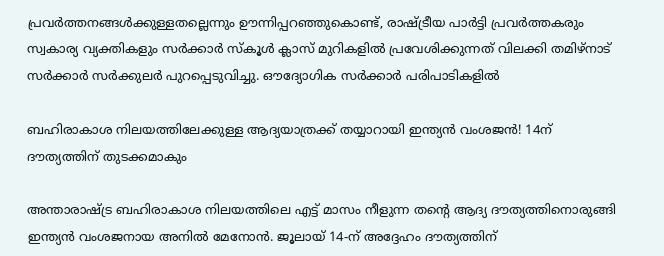പ്രവർത്തനങ്ങൾക്കുള്ളതല്ലെന്നും ഊന്നിപ്പറഞ്ഞുകൊണ്ട്, രാഷ്ട്രീയ പാർട്ടി പ്രവർത്തകരും സ്വകാര്യ വ്യക്തികളും സർക്കാർ സ്കൂൾ ക്ലാസ് മുറികളിൽ പ്രവേശിക്കുന്നത് വിലക്കി തമിഴ്നാട് സർക്കാർ സർക്കുലർ പുറപ്പെടുവിച്ചു. ഔദ്യോഗിക സർക്കാർ പരിപാടികളിൽ

ബഹിരാകാശ നിലയത്തിലേക്കുള്ള ആദ്യയാത്രക്ക് തയ്യാറായി ഇന്ത്യൻ വംശജൻ! 14ന് ദൗത്യത്തിന് തുടക്കമാകും

അന്താരാഷ്ട്ര ബഹിരാകാശ നിലയത്തിലെ എട്ട് മാസം നീളുന്ന തന്റെ ആദ്യ ദൗത്യത്തിനൊരുങ്ങി ഇന്ത്യൻ വംശജനായ അനിൽ മേനോൻ. ജൂലായ് 14-ന് അദ്ദേഹം ദൗത്യത്തിന്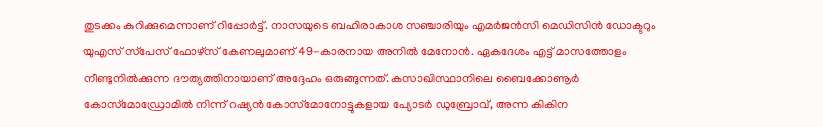തുടക്കം കുറിക്കുമെന്നാണ് റിപ്പോർട്ട്. നാസയുടെ ബഹിരാകാശ സഞ്ചാരിയും എമർജൻസി മെഡിസിൻ ഡോക്ടറും യുഎസ് സ്‌പേസ് ഫോഴ്‌സ് കേണലുമാണ് 49-കാരനായ അനിൽ മേനോൻ. ഏകദേശം എട്ട് മാസത്തോളം നീണ്ടുനിൽക്കുന്ന ദൗത്യത്തിനായാണ് അദ്ദേഹം ഒരുങ്ങുന്നത്. കസാഖിസ്ഥാനിലെ ബൈക്കോണൂർ കോസ്‌മോഡ്രോമിൽ നിന്ന് റഷ്യൻ കോസ്‌മോനോട്ടുകളായ പ്യോടർ ഡുബ്രോവ്, അന്ന കികിന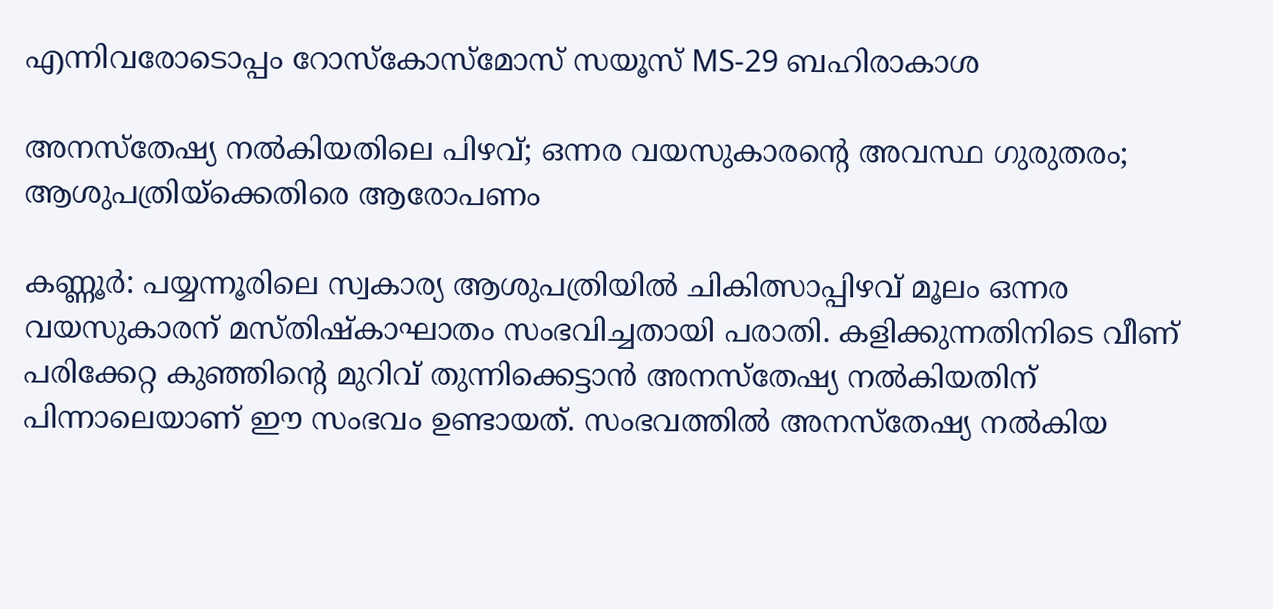എന്നിവരോടൊപ്പം റോസ്‌കോസ്മോസ് സയൂസ് MS-29 ബഹിരാകാശ

അനസ്തേഷ്യ നൽകിയതിലെ പിഴവ്; ഒന്നര വയസുകാരന്റെ അവസ്ഥ ഗുരുതരം; ആശുപത്രിയ്‌ക്കെതിരെ ആരോപണം

കണ്ണൂർ: പയ്യന്നൂരിലെ സ്വകാര്യ ആശുപത്രിയിൽ ചികിത്സാപ്പിഴവ് മൂലം ഒന്നര വയസുകാരന് മസ്തിഷ്കാഘാതം സംഭവിച്ചതായി പരാതി. കളിക്കുന്നതിനിടെ വീണ് പരിക്കേറ്റ കുഞ്ഞിന്റെ മുറിവ് തുന്നിക്കെട്ടാൻ അനസ്തേഷ്യ നൽകിയതിന് പിന്നാലെയാണ് ഈ സംഭവം ഉണ്ടായത്. സംഭവത്തിൽ അനസ്തേഷ്യ നൽകിയ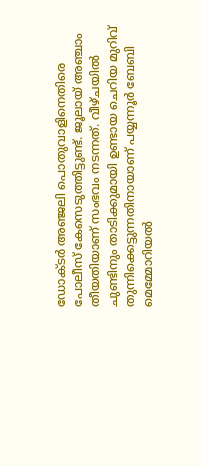ഡോക്ടർ അഞ്ജലി പൊതുവാളിനെതിരെ പോലീസ് കേസെടുത്തിട്ടുണ്ട്. ജൂലായ് അഞ്ചാം തീയതിയാണ് സംഭവം നടന്നത്. വീഴ്ചയിൽ ചുണ്ടിനും താടിക്കുമായി ഉണ്ടായ ചെറിയ മുറിവ് തുന്നിക്കെട്ടുന്നതിനായാണ് പയ്യന്നൂർ ബേബി മെമ്മോറിയൽ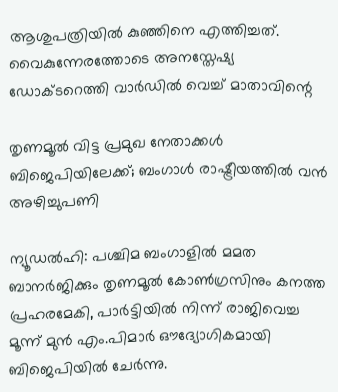ആശുപത്രിയിൽ കുഞ്ഞിനെ എത്തിച്ചത്. വൈകുന്നേരത്തോടെ അനസ്തേഷ്യ ഡോക്ടറെത്തി വാർഡിൽ വെച്ച് മാതാവിന്റെ

തൃണമൂൽ വിട്ട പ്രമുഖ നേതാക്കൾ ബിജെപിയിലേക്ക്; ബംഗാൾ രാഷ്ട്രീയത്തിൽ വൻ അഴിച്ചുപണി

ന്യൂഡൽഹി: പശ്ചിമ ബംഗാളിൽ മമത ബാനർജിക്കും തൃണമൂൽ കോൺഗ്രസിനും കനത്ത പ്രഹരമേകി, പാർട്ടിയിൽ നിന്ന് രാജിവെച്ച മൂന്ന് മുൻ എം.പിമാർ ഔദ്യോഗികമായി ബിജെപിയിൽ ചേർന്നു.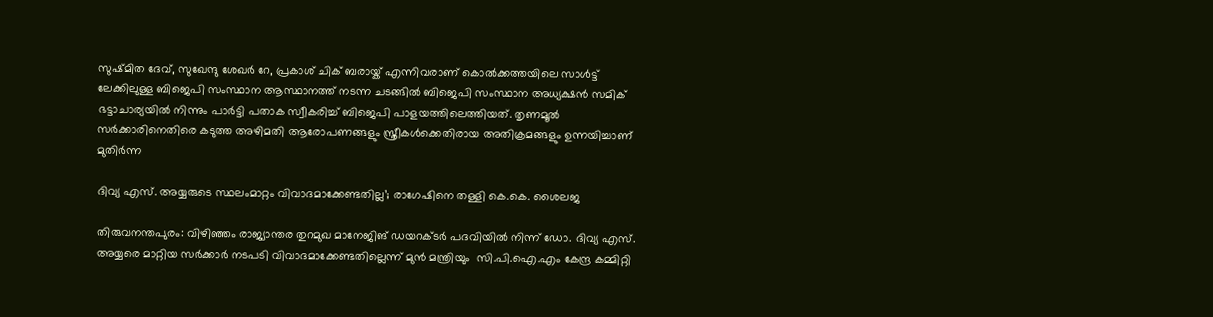സുഷ്മിത ദേവ്, സുഖേന്ദു ശേഖർ റേ, പ്രകാശ് ചിക് ബരായ്ക് എന്നിവരാണ് കൊൽക്കത്തയിലെ സാൾട്ട് ലേക്കിലുള്ള ബിജെപി സംസ്ഥാന ആസ്ഥാനത്ത് നടന്ന ചടങ്ങിൽ ബിജെപി സംസ്ഥാന അധ്യക്ഷൻ സമിക് ഭട്ടാചാര്യയിൽ നിന്നും പാർട്ടി പതാക സ്വീകരിച്ച് ബിജെപി പാളയത്തിലെത്തിയത്. തൃണമൂൽ സർക്കാരിനെതിരെ കടുത്ത അഴിമതി ആരോപണങ്ങളും സ്ത്രീകൾക്കെതിരായ അതിക്രമങ്ങളും ഉന്നയിച്ചാണ് മുതിർന്ന

ദിവ്യ എസ്. അയ്യരുടെ സ്ഥലംമാറ്റം വിവാദമാക്കേണ്ടതില്ല’; രാഗേഷിനെ തള്ളി കെ.കെ. ശൈലജ

തിരുവനന്തപുരം: വിഴിഞ്ഞം രാജ്യാന്തര തുറമുഖ മാനേജിങ് ഡയറക്ടർ പദവിയിൽ നിന്ന് ഡോ. ദിവ്യ എസ്. അയ്യരെ മാറ്റിയ സർക്കാർ നടപടി വിവാദമാക്കേണ്ടതില്ലെന്ന് മുൻ മന്ത്രിയും  സി.പി.ഐ.എം കേന്ദ്ര കമ്മിറ്റി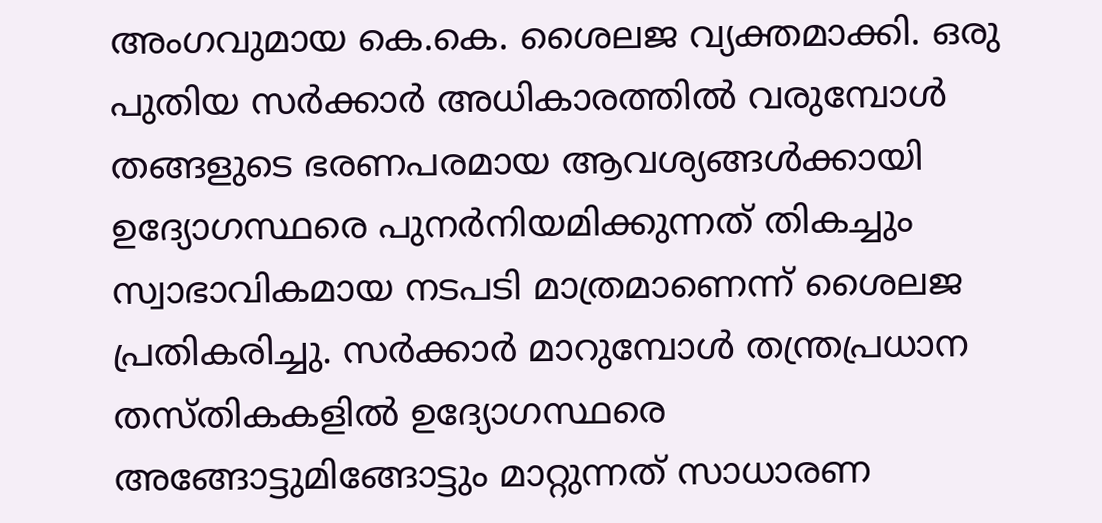അംഗവുമായ കെ.കെ. ശൈലജ വ്യക്തമാക്കി. ഒരു പുതിയ സർക്കാർ അധികാരത്തിൽ വരുമ്പോൾ തങ്ങളുടെ ഭരണപരമായ ആവശ്യങ്ങൾക്കായി ഉദ്യോഗസ്ഥരെ പുനർനിയമിക്കുന്നത് തികച്ചും സ്വാഭാവികമായ നടപടി മാത്രമാണെന്ന് ശൈലജ പ്രതികരിച്ചു. സർക്കാർ മാറുമ്പോൾ തന്ത്രപ്രധാന തസ്തികകളിൽ ഉദ്യോഗസ്ഥരെ അങ്ങോട്ടുമിങ്ങോട്ടും മാറ്റുന്നത് സാധാരണ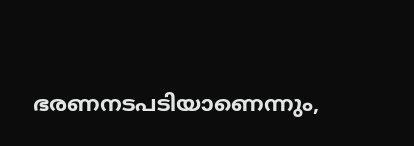ഭരണനടപടിയാണെന്നും,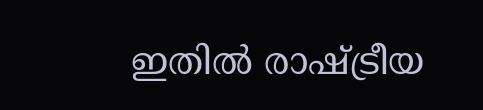ഇതിൽ രാഷ്ട്രീയ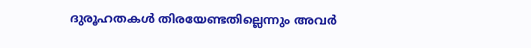ദുരൂഹതകൾ തിരയേണ്ടതില്ലെന്നും അവർ